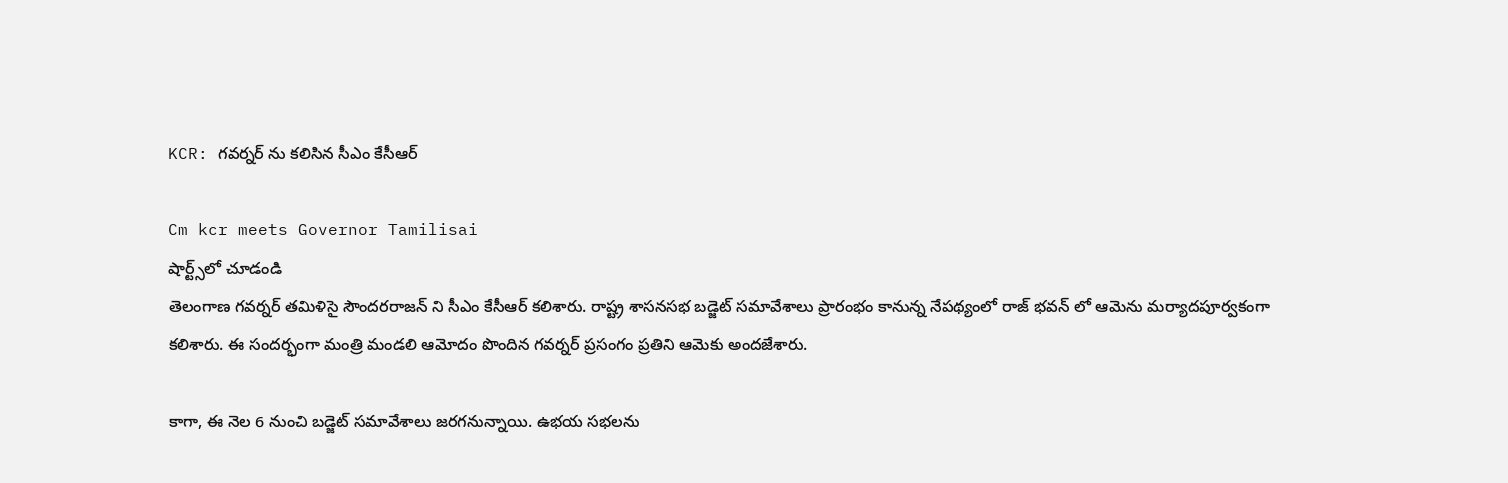KCR: గవర్నర్ ను కలిసిన సీఎం కేసీఆర్

Cm kcr meets Governor Tamilisai
షార్ట్స్‌లో చూడండి
తెలంగాణ గవర్నర్ తమిళిసై సౌందరరాజన్ ని సీఎం కేసీఆర్ కలిశారు. రాష్ట్ర శాసనసభ బడ్జెట్ సమావేశాలు ప్రారంభం కానున్న నేపథ్యంలో రాజ్ భవన్ లో ఆమెను మర్యాదపూర్వకంగా కలిశారు. ఈ సందర్భంగా మంత్రి మండలి ఆమోదం పొందిన గవర్నర్ ప్రసంగం ప్రతిని ఆమెకు అందజేశారు.

కాగా, ఈ నెల 6 నుంచి బడ్జెట్ సమావేశాలు జరగనున్నాయి. ఉభయ సభలను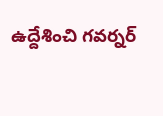ఉద్దేశించి గవర్నర్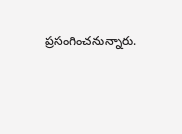ప్రసంగించనున్నారు.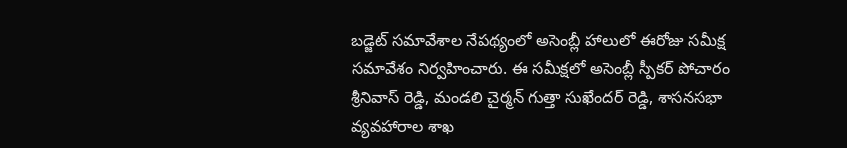బడ్జెట్ సమావేశాల నేపథ్యంలో అసెంబ్లీ హాలులో ఈరోజు సమీక్ష సమావేశం నిర్వహించారు. ఈ సమీక్షలో అసెంబ్లీ స్పీకర్ పోచారం శ్రీనివాస్ రెడ్డి, మండలి చైర్మన్ గుత్తా సుఖేందర్ రెడ్డి, శాసనసభా వ్యవహారాల శాఖ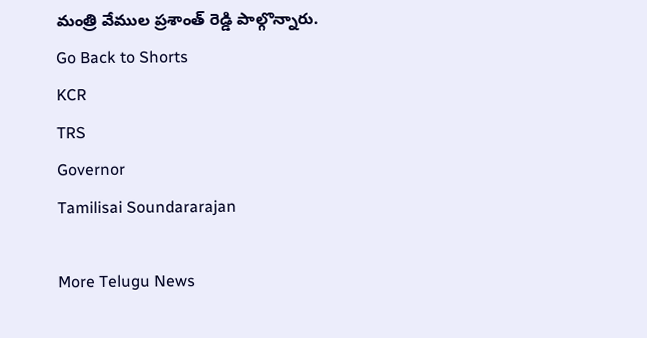మంత్రి వేముల ప్రశాంత్ రెడ్డి పాల్గొన్నారు.
Go Back to Shorts
KCR
TRS
Governor
Tamilisai Soundararajan

More Telugu News